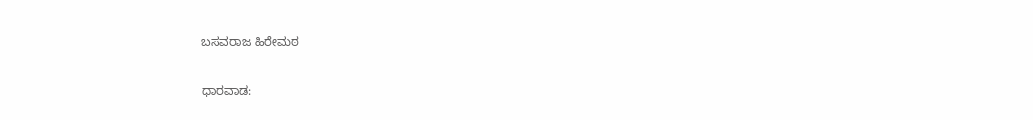ಬಸವರಾಜ ಹಿರೇಮಠ

ಧಾರವಾಡ: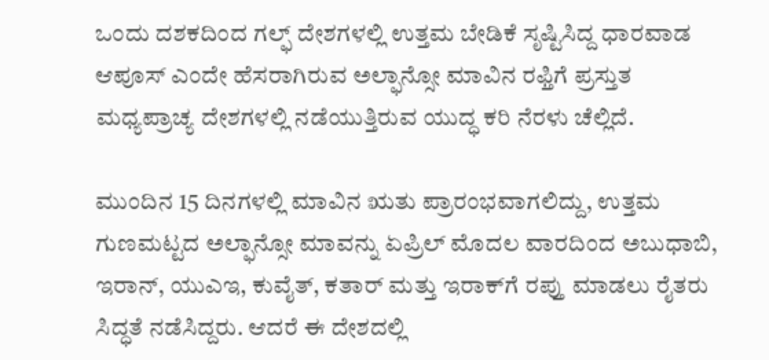ಒಂದು ದಶಕದಿಂದ ಗಲ್ಫ್‌ ದೇಶಗಳಲ್ಲಿ ಉತ್ತಮ ಬೇಡಿಕೆ ಸೃಷ್ಟಿಸಿದ್ದ ಧಾರವಾಡ ಆಪೂಸ್‌ ಎಂದೇ ಹೆಸರಾಗಿರುವ ಅಲ್ಫಾನ್ಸೋ ಮಾವಿನ ರಫ್ತಿಗೆ ಪ್ರಸ್ತುತ ಮಧ್ಯಪ್ರಾಚ್ಯ ದೇಶಗಳಲ್ಲಿ ನಡೆಯುತ್ತಿರುವ ಯುದ್ಧ ಕರಿ ನೆರಳು ಚೆಲ್ಲಿದೆ.

ಮುಂದಿನ 15 ದಿನಗಳಲ್ಲಿ ಮಾವಿನ ಋತು ಪ್ರಾರಂಭವಾಗಲಿದ್ದು, ಉತ್ತಮ ಗುಣಮಟ್ಟದ ಅಲ್ಫಾನ್ಸೋ ಮಾವನ್ನು ಏಪ್ರಿಲ್‌ ಮೊದಲ ವಾರದಿಂದ ಅಬುಧಾಬಿ, ಇರಾನ್‌, ಯುಎಇ, ಕುವೈತ್‌, ಕತಾರ್‌ ಮತ್ತು ಇರಾಕ್‌ಗೆ ರಪ್ತು ಮಾಡಲು ರೈತರು ಸಿದ್ಧತೆ ನಡೆಸಿದ್ದರು. ಆದರೆ ಈ ದೇಶದಲ್ಲಿ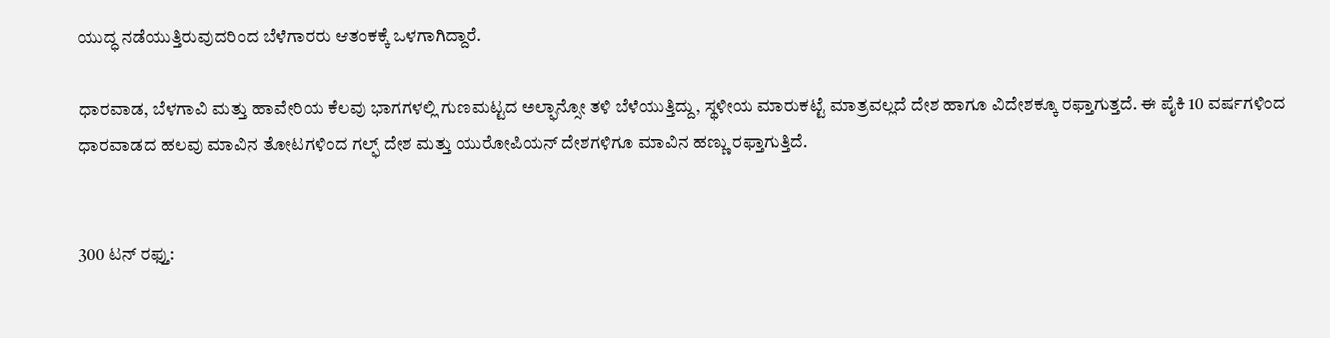ಯುದ್ಧ ನಡೆಯುತ್ತಿರುವುದರಿಂದ ಬೆಳೆಗಾರರು ಆತಂಕಕ್ಕೆ ಒಳಗಾಗಿದ್ದಾರೆ.

ಧಾರವಾಡ, ಬೆಳಗಾವಿ ಮತ್ತು ಹಾವೇರಿಯ ಕೆಲವು ಭಾಗಗಳಲ್ಲಿ ಗುಣಮಟ್ಟದ ಅಲ್ಫಾನ್ಸೋ ತಳಿ ಬೆಳೆಯುತ್ತಿದ್ದು, ಸ್ಥಳೀಯ ಮಾರುಕಟ್ಟೆ ಮಾತ್ರವಲ್ಲದೆ ದೇಶ ಹಾಗೂ ವಿದೇಶಕ್ಕೂ ರಫ್ತಾಗುತ್ತದೆ. ಈ ಪೈಕಿ 10 ವರ್ಷಗಳಿಂದ ಧಾರವಾಡದ ಹಲವು ಮಾವಿನ ತೋಟಗಳಿಂದ ಗಲ್ಫ್‌ ದೇಶ ಮತ್ತು ಯುರೋಪಿಯನ್ ದೇಶಗಳಿಗೂ ಮಾವಿನ ಹಣ್ಣು ರಫ್ತಾಗುತ್ತಿದೆ.


300 ಟನ್‌ ರಫ್ತು: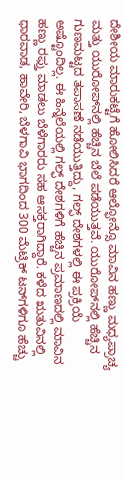ದೇಶೀಯ ಮಾರುಕಟ್ಟೆಗೆ ಹೋಲಿಸಿದರೆ ಆಲ್ಫೋನ್ಸೊ ಮಾವಿನ ಹಣ್ಣು ಮಧ್ಯಪ್ರಾಚ್ಯ ಮತ್ತು ಯುರೋಪ್‌ನಲ್ಲಿ ಹೆಚ್ಚಿನ ಬೆಲೆ ಪಡೆಯುತ್ತವೆ. ಯುರೋಪ್‌ನಲ್ಲಿ ಹೆಚ್ಚಿನ ಗುಣಮಟ್ಟದ ತಪಾಸಣೆ ನಡೆಯುತ್ತಿದ್ದು, ಗಲ್ಫ್‌ ದೇಶಗಳಲ್ಲಿ ಈ ಪ್ರಕ್ರಿಯೆ ಅಷ್ಟೊಂದಿಲ್ಲ. ಈ ಹಿನ್ನೆಲೆಯಲ್ಲಿ ಗಲ್ಫ್‌ ದೇಶಗಳಿಗೆ ಹೆಚ್ಚಿನ ಪ್ರಮಾಣದಲ್ಲಿ ಮಾವಿನ ಹಣ್ಣು ರಫ್ತು ಮಾಡಲು ಬೆಳೆಗಾರರು ಸಹ ಆಸಕ್ತರಾಗಿದ್ದಾರೆ. ಕಳೆದ ಋತುವಿನಲ್ಲಿ ಧಾರವಾಡ, ಹಾವೇರಿ, ಬೆಳಗಾವಿ ಭಾಗದಿಂದ 300 ಮೆಟ್ರಿಕ್ ಟನ್‌ಗಳಿಗೂ ಹೆಚ್ಚು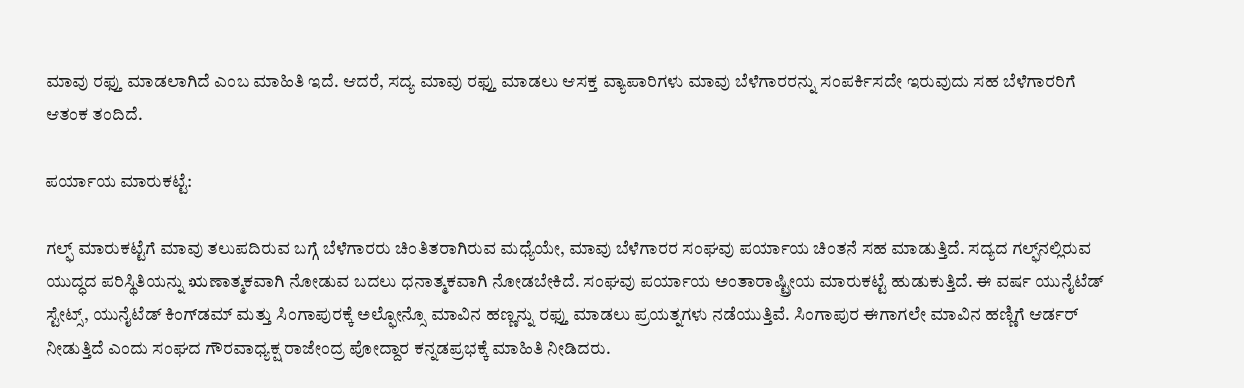ಮಾವು ರಫ್ತು ಮಾಡಲಾಗಿದೆ ಎಂಬ ಮಾಹಿತಿ ಇದೆ. ಆದರೆ, ಸದ್ಯ ಮಾವು ರಫ್ತು ಮಾಡಲು ಆಸಕ್ತ ವ್ಯಾಪಾರಿಗಳು ಮಾವು ಬೆಳೆಗಾರರನ್ನು ಸಂಪರ್ಕಿಸದೇ ಇರುವುದು ಸಹ ಬೆಳೆಗಾರರಿಗೆ ಆತಂಕ ತಂದಿದೆ.

ಪರ್ಯಾಯ ಮಾರುಕಟ್ಟೆ:

ಗಲ್ಫ್ ಮಾರುಕಟ್ಟೆಗೆ ಮಾವು ತಲುಪದಿರುವ ಬಗ್ಗೆ ಬೆಳೆಗಾರರು ಚಿಂತಿತರಾಗಿರುವ ಮಧ್ಯೆಯೇ, ಮಾವು ಬೆಳೆಗಾರರ ಸಂಘವು ಪರ್ಯಾಯ ಚಿಂತನೆ ಸಹ ಮಾಡುತ್ತಿದೆ. ಸದ್ಯದ ಗಲ್ಫ್‌ನಲ್ಲಿರುವ ಯುದ್ಧದ ಪರಿಸ್ಥಿತಿಯನ್ನು ಋಣಾತ್ಮಕವಾಗಿ ನೋಡುವ ಬದಲು ಧನಾತ್ಮಕವಾಗಿ ನೋಡಬೇಕಿದೆ. ಸಂಘವು ಪರ್ಯಾಯ ಅಂತಾರಾಷ್ಟ್ರೀಯ ಮಾರುಕಟ್ಟೆ ಹುಡುಕುತ್ತಿದೆ. ಈ ವರ್ಷ ಯುನೈಟೆಡ್ ಸ್ಟೇಟ್ಸ್, ಯುನೈಟೆಡ್ ಕಿಂಗ್‌ಡಮ್ ಮತ್ತು ಸಿಂಗಾಪುರಕ್ಕೆ ಅಲ್ಫೋನ್ಸೊ ಮಾವಿನ ಹಣ್ಣನ್ನು ರಫ್ತು ಮಾಡಲು ಪ್ರಯತ್ನಗಳು ನಡೆಯುತ್ತಿವೆ. ಸಿಂಗಾಪುರ ಈಗಾಗಲೇ ಮಾವಿನ ಹಣ್ಣಿಗೆ ಆರ್ಡರ್ ನೀಡುತ್ತಿದೆ ಎಂದು ಸಂಘದ ಗೌರವಾಧ್ಯಕ್ಷ ರಾಜೇಂದ್ರ ಪೋದ್ದಾರ ಕನ್ನಡಪ್ರಭಕ್ಕೆ ಮಾಹಿತಿ ನೀಡಿದರು.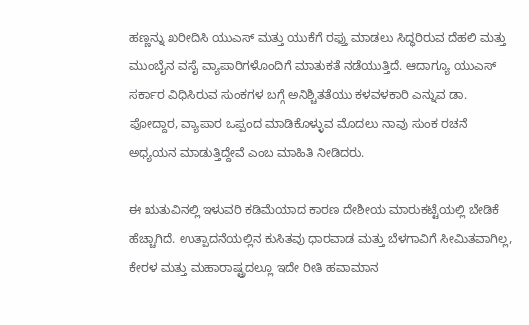ಹಣ್ಣನ್ನು ಖರೀದಿಸಿ ಯುಎಸ್ ಮತ್ತು ಯುಕೆಗೆ ರಫ್ತು ಮಾಡಲು ಸಿದ್ಧರಿರುವ ದೆಹಲಿ ಮತ್ತು ಮುಂಬೈನ ವಸೈ ವ್ಯಾಪಾರಿಗಳೊಂದಿಗೆ ಮಾತುಕತೆ ನಡೆಯುತ್ತಿದೆ. ಆದಾಗ್ಯೂ ಯುಎಸ್ ಸರ್ಕಾರ ವಿಧಿಸಿರುವ ಸುಂಕಗಳ ಬಗ್ಗೆ ಅನಿಶ್ಚಿತತೆಯು ಕಳವಳಕಾರಿ ಎನ್ನುವ ಡಾ. ಪೋದ್ದಾರ, ವ್ಯಾಪಾರ ಒಪ್ಪಂದ ಮಾಡಿಕೊಳ್ಳುವ ಮೊದಲು ನಾವು ಸುಂಕ ರಚನೆ ಅಧ್ಯಯನ ಮಾಡುತ್ತಿದ್ದೇವೆ ಎಂಬ ಮಾಹಿತಿ ನೀಡಿದರು.

ಈ ಋತುವಿನಲ್ಲಿ ಇಳುವರಿ ಕಡಿಮೆಯಾದ ಕಾರಣ ದೇಶೀಯ ಮಾರುಕಟ್ಟೆಯಲ್ಲಿ ಬೇಡಿಕೆ ಹೆಚ್ಚಾಗಿದೆ. ಉತ್ಪಾದನೆಯಲ್ಲಿನ ಕುಸಿತವು ಧಾರವಾಡ ಮತ್ತು ಬೆಳಗಾವಿಗೆ ಸೀಮಿತವಾಗಿಲ್ಲ, ಕೇರಳ ಮತ್ತು ಮಹಾರಾಷ್ಟ್ರದಲ್ಲೂ ಇದೇ ರೀತಿ ಹವಾಮಾನ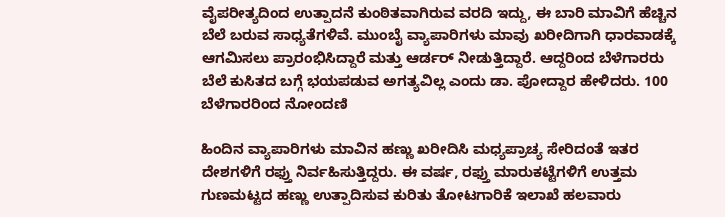ವೈಪರೀತ್ಯದಿಂದ ಉತ್ಪಾದನೆ ಕುಂಠಿತವಾಗಿರುವ ವರದಿ ಇದ್ದು, ಈ ಬಾರಿ ಮಾವಿಗೆ ಹೆಚ್ಚಿನ ಬೆಲೆ ಬರುವ ಸಾಧ್ಯತೆಗಳಿವೆ. ಮುಂಬೈ ವ್ಯಾಪಾರಿಗಳು ಮಾವು ಖರೀದಿಗಾಗಿ ಧಾರವಾಡಕ್ಕೆ ಆಗಮಿಸಲು ಪ್ರಾರಂಭಿಸಿದ್ದಾರೆ ಮತ್ತು ಆರ್ಡರ್‌ ನೀಡುತ್ತಿದ್ದಾರೆ. ಆದ್ದರಿಂದ ಬೆಳೆಗಾರರು ಬೆಲೆ ಕುಸಿತದ ಬಗ್ಗೆ ಭಯಪಡುವ ಅಗತ್ಯವಿಲ್ಲ ಎಂದು ಡಾ. ಪೋದ್ದಾರ ಹೇಳಿದರು. 100 ಬೆಳೆಗಾರರಿಂದ ನೋಂದಣಿ

ಹಿಂದಿನ ವ್ಯಾಪಾರಿಗಳು ಮಾವಿನ ಹಣ್ಣು ಖರೀದಿಸಿ ಮಧ್ಯಪ್ರಾಚ್ಯ ಸೇರಿದಂತೆ ಇತರ ದೇಶಗಳಿಗೆ ರಫ್ತು ನಿರ್ವಹಿಸುತ್ತಿದ್ದರು. ಈ ವರ್ಷ, ರಫ್ತು ಮಾರುಕಟ್ಟೆಗಳಿಗೆ ಉತ್ತಮ ಗುಣಮಟ್ಟದ ಹಣ್ಣು ಉತ್ಪಾದಿಸುವ ಕುರಿತು ತೋಟಗಾರಿಕೆ ಇಲಾಖೆ ಹಲವಾರು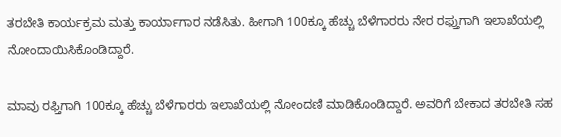ತರಬೇತಿ ಕಾರ್ಯಕ್ರಮ ಮತ್ತು ಕಾರ್ಯಾಗಾರ ನಡೆಸಿತು. ಹೀಗಾಗಿ 100ಕ್ಕೂ ಹೆಚ್ಚು ಬೆಳೆಗಾರರು ನೇರ ರಫ್ತುಗಾಗಿ ಇಲಾಖೆಯಲ್ಲಿ ನೋಂದಾಯಿಸಿಕೊಂಡಿದ್ದಾರೆ.

ಮಾವು ರಫ್ತಿಗಾಗಿ 100ಕ್ಕೂ ಹೆಚ್ಚು ಬೆಳೆಗಾರರು ಇಲಾಖೆಯಲ್ಲಿ ನೋಂದಣಿ ಮಾಡಿಕೊಂಡಿದ್ದಾರೆ. ಅವರಿಗೆ ಬೇಕಾದ ತರಬೇತಿ ಸಹ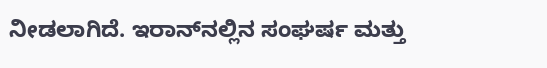ನೀಡಲಾಗಿದೆ. ಇರಾನ್‌ನಲ್ಲಿನ ಸಂಘರ್ಷ ಮತ್ತು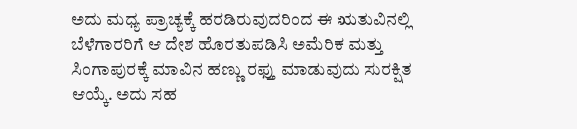ಅದು ಮಧ್ಯ ಪ್ರಾಚ್ಯಕ್ಕೆ ಹರಡಿರುವುದರಿಂದ ಈ ಋತುವಿನಲ್ಲಿ ಬೆಳೆಗಾರರಿಗೆ ಆ ದೇಶ ಹೊರತುಪಡಿಸಿ ಅಮೆರಿಕ ಮತ್ತು ಸಿಂಗಾಪುರಕ್ಕೆ ಮಾವಿನ ಹಣ್ಣು ರಫ್ತು ಮಾಡುವುದು ಸುರಕ್ಷಿತ ಆಯ್ಕೆ. ಅದು ಸಹ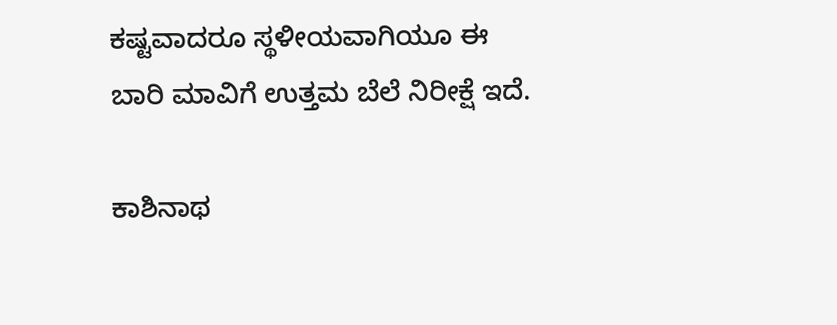ಕಷ್ಟವಾದರೂ ಸ್ಥಳೀಯವಾಗಿಯೂ ಈ ಬಾರಿ ಮಾವಿಗೆ ಉತ್ತಮ ಬೆಲೆ ನಿರೀಕ್ಷೆ ಇದೆ.

ಕಾಶಿನಾಥ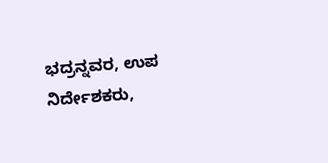ಭದ್ರನ್ನವರ, ಉಪ ನಿರ್ದೇಶಕರು,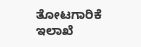ತೋಟಗಾರಿಕೆ ಇಲಾಖೆ